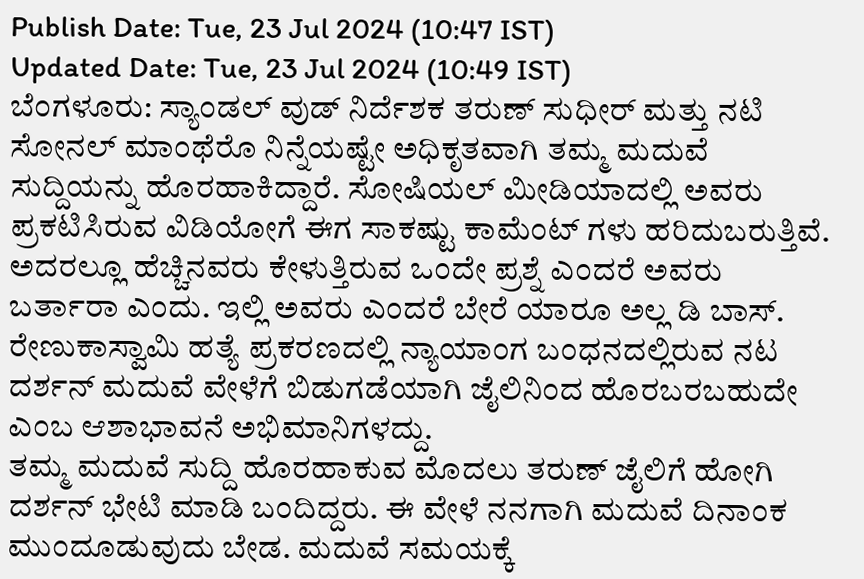Publish Date: Tue, 23 Jul 2024 (10:47 IST)
Updated Date: Tue, 23 Jul 2024 (10:49 IST)
ಬೆಂಗಳೂರು: ಸ್ಯಾಂಡಲ್ ವುಡ್ ನಿರ್ದೆಶಕ ತರುಣ್ ಸುಧೀರ್ ಮತ್ತು ನಟಿ ಸೋನಲ್ ಮಾಂಥೆರೊ ನಿನ್ನೆಯಷ್ಟೇ ಅಧಿಕೃತವಾಗಿ ತಮ್ಮ ಮದುವೆ ಸುದ್ದಿಯನ್ನು ಹೊರಹಾಕಿದ್ದಾರೆ. ಸೋಷಿಯಲ್ ಮೀಡಿಯಾದಲ್ಲಿ ಅವರು ಪ್ರಕಟಿಸಿರುವ ವಿಡಿಯೋಗೆ ಈಗ ಸಾಕಷ್ಟು ಕಾಮೆಂಟ್ ಗಳು ಹರಿದುಬರುತ್ತಿವೆ.
ಅದರಲ್ಲೂ ಹೆಚ್ಚಿನವರು ಕೇಳುತ್ತಿರುವ ಒಂದೇ ಪ್ರಶ್ನೆ ಎಂದರೆ ಅವರು ಬರ್ತಾರಾ ಎಂದು. ಇಲ್ಲಿ ಅವರು ಎಂದರೆ ಬೇರೆ ಯಾರೂ ಅಲ್ಲ ಡಿ ಬಾಸ್. ರೇಣುಕಾಸ್ವಾಮಿ ಹತ್ಯೆ ಪ್ರಕರಣದಲ್ಲಿ ನ್ಯಾಯಾಂಗ ಬಂಧನದಲ್ಲಿರುವ ನಟ ದರ್ಶನ್ ಮದುವೆ ವೇಳೆಗೆ ಬಿಡುಗಡೆಯಾಗಿ ಜೈಲಿನಿಂದ ಹೊರಬರಬಹುದೇ ಎಂಬ ಆಶಾಭಾವನೆ ಅಭಿಮಾನಿಗಳದ್ದು.
ತಮ್ಮ ಮದುವೆ ಸುದ್ದಿ ಹೊರಹಾಕುವ ಮೊದಲು ತರುಣ್ ಜೈಲಿಗೆ ಹೋಗಿ ದರ್ಶನ್ ಭೇಟಿ ಮಾಡಿ ಬಂದಿದ್ದರು. ಈ ವೇಳೆ ನನಗಾಗಿ ಮದುವೆ ದಿನಾಂಕ ಮುಂದೂಡುವುದು ಬೇಡ. ಮದುವೆ ಸಮಯಕ್ಕೆ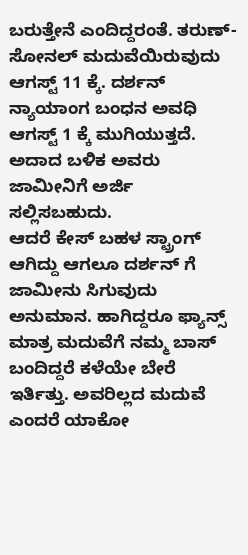ಬರುತ್ತೇನೆ ಎಂದಿದ್ದರಂತೆ. ತರುಣ್-ಸೋನಲ್ ಮದುವೆಯಿರುವುದು ಆಗಸ್ಟ್ 11 ಕ್ಕೆ. ದರ್ಶನ್ ನ್ಯಾಯಾಂಗ ಬಂಧನ ಅವಧಿ ಆಗಸ್ಟ್ 1 ಕ್ಕೆ ಮುಗಿಯುತ್ತದೆ. ಅದಾದ ಬಳಿಕ ಅವರು ಜಾಮೀನಿಗೆ ಅರ್ಜಿ ಸಲ್ಲಿಸಬಹುದು.
ಆದರೆ ಕೇಸ್ ಬಹಳ ಸ್ಟ್ರಾಂಗ್ ಆಗಿದ್ದು ಆಗಲೂ ದರ್ಶನ್ ಗೆ ಜಾಮೀನು ಸಿಗುವುದು ಅನುಮಾನ. ಹಾಗಿದ್ದರೂ ಫ್ಯಾನ್ಸ್ ಮಾತ್ರ ಮದುವೆಗೆ ನಮ್ಮ ಬಾಸ್ ಬಂದಿದ್ದರೆ ಕಳೆಯೇ ಬೇರೆ ಇರ್ತಿತ್ತು. ಅವರಿಲ್ಲದ ಮದುವೆ ಎಂದರೆ ಯಾಕೋ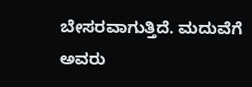ಬೇಸರವಾಗುತ್ತಿದೆ. ಮದುವೆಗೆ ಅವರು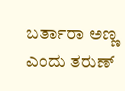ಬರ್ತಾರಾ ಅಣ್ಣ ಎಂದು ತರುಣ್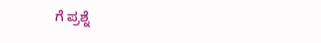ಗೆ ಪ್ರಶ್ನೆ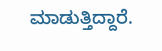ಮಾಡುತ್ತಿದ್ದಾರೆ.